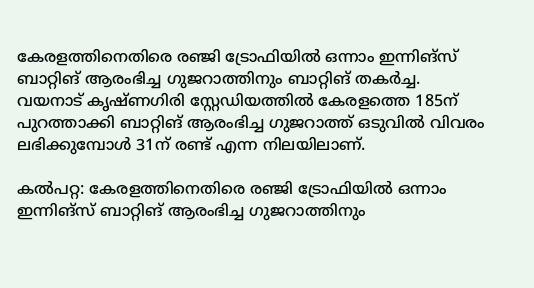കേരളത്തിനെതിരെ രഞ്ജി ട്രോഫിയില്‍ ഒന്നാം ഇന്നിങ്‌സ് ബാറ്റിങ് ആരംഭിച്ച ഗുജറാത്തിനും ബാറ്റിങ് തകര്‍ച്ച. വയനാട് കൃഷ്ണഗിരി സ്റ്റേഡിയത്തില്‍ കേരളത്തെ 185ന് പുറത്താക്കി ബാറ്റിങ് ആരംഭിച്ച ഗുജറാത്ത് ഒടുവില്‍ വിവരം ലഭിക്കുമ്പോള്‍ 31ന് രണ്ട് എന്ന നിലയിലാണ്.

കല്‍പറ്റ: കേരളത്തിനെതിരെ രഞ്ജി ട്രോഫിയില്‍ ഒന്നാം ഇന്നിങ്‌സ് ബാറ്റിങ് ആരംഭിച്ച ഗുജറാത്തിനും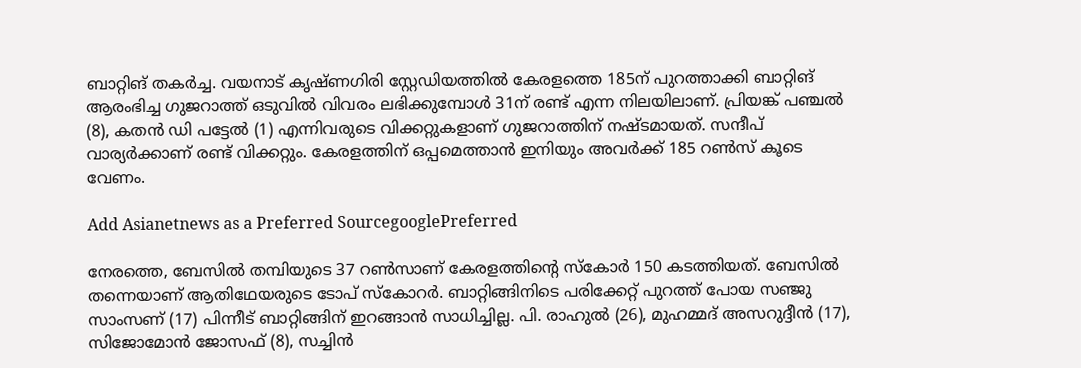ബാറ്റിങ് തകര്‍ച്ച. വയനാട് കൃഷ്ണഗിരി സ്റ്റേഡിയത്തില്‍ കേരളത്തെ 185ന് പുറത്താക്കി ബാറ്റിങ് ആരംഭിച്ച ഗുജറാത്ത് ഒടുവില്‍ വിവരം ലഭിക്കുമ്പോള്‍ 31ന് രണ്ട് എന്ന നിലയിലാണ്. പ്രിയങ്ക് പഞ്ചല്‍ (8), കതന്‍ ഡി പട്ടേല്‍ (1) എന്നിവരുടെ വിക്കറ്റുകളാണ് ഗുജറാത്തിന് നഷ്ടമായത്. സന്ദീപ് വാര്യര്‍ക്കാണ് രണ്ട് വിക്കറ്റും. കേരളത്തിന് ഒപ്പമെത്താന്‍ ഇനിയും അവര്‍ക്ക് 185 റണ്‍സ് കൂടെ വേണം.

Add Asianetnews as a Preferred SourcegooglePreferred

നേരത്തെ, ബേസില്‍ തമ്പിയുടെ 37 റണ്‍സാണ് കേരളത്തിന്റെ സ്‌കോര്‍ 150 കടത്തിയത്. ബേസില്‍ തന്നെയാണ് ആതിഥേയരുടെ ടോപ് സ്‌കോറര്‍. ബാറ്റിങ്ങിനിടെ പരിക്കേറ്റ് പുറത്ത് പോയ സഞ്ജു സാംസണ് (17) പിന്നീട് ബാറ്റിങ്ങിന് ഇറങ്ങാന്‍ സാധിച്ചില്ല. പി. രാഹുല്‍ (26), മുഹമ്മദ് അസറുദ്ദീന്‍ (17), സിജോമോന്‍ ജോസഫ് (8), സച്ചിന്‍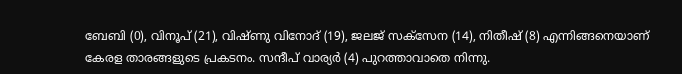ബേബി (0), വിനൂപ് (21), വിഷ്ണു വിനോദ് (19), ജലജ് സക്‌സേന (14), നിതീഷ് (8) എന്നിങ്ങനെയാണ് കേരള താരങ്ങളുടെ പ്രകടനം. സന്ദീപ് വാര്യര്‍ (4) പുറത്താവാതെ നിന്നു.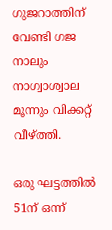ഗുജറാത്തിന് വേണ്ടി ഗജ നാലും നാഗ്വാശ്വാല മൂന്നും വിക്കറ്റ് വീഴ്ത്തി.

ഒരു ഘട്ടത്തില്‍ 51ന് ഒന്ന്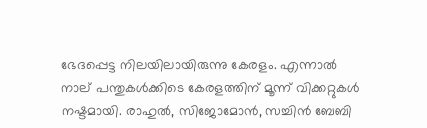ഭേദപ്പെട്ട നിലയിലായിരുന്നു കേരളം. എന്നാല്‍ നാല് പന്തുകള്‍ക്കിടെ കേരളത്തിന് മൂന്ന് വിക്കറ്റുകള്‍ നഷ്ടമായി. രാഹുല്‍, സിജോമോന്‍, സച്ചിന്‍ ബേബി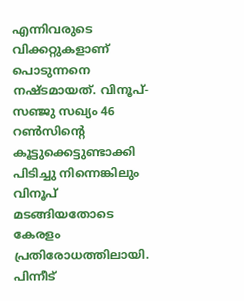എന്നിവരുടെ വിക്കറ്റുകളാണ് പൊടുന്നനെ നഷ്ടമായത്. വിനൂപ്- സഞ്ജു സഖ്യം 46 റണ്‍സിന്റെ കൂട്ടുക്കെട്ടുണ്ടാക്കി പിടിച്ചു നിന്നെങ്കിലും വിനൂപ് മടങ്ങിയതോടെ കേരളം പ്രതിരോധത്തിലായി. പിന്നീട്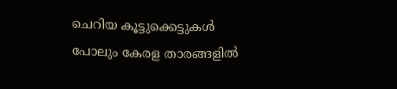ചെറിയ കൂട്ടുക്കെട്ടുകള്‍ പോലും കേരള താരങ്ങളില്‍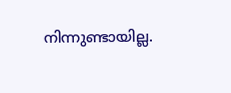നിന്നുണ്ടായില്ല.